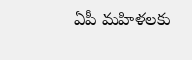ఏపీ మహిళలకు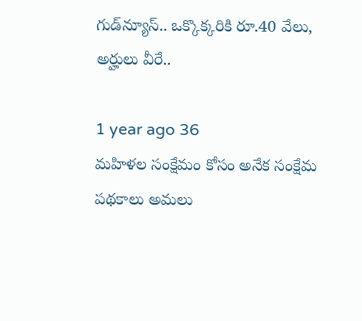గుడ్‌న్యూస్.. ఒక్కొక్కరికి రూ.40 వేలు, అర్హులు వీరే..

1 year ago 36
మహిళల సంక్షేమం కోసం అనేక సంక్షేమ పథకాలు అమలు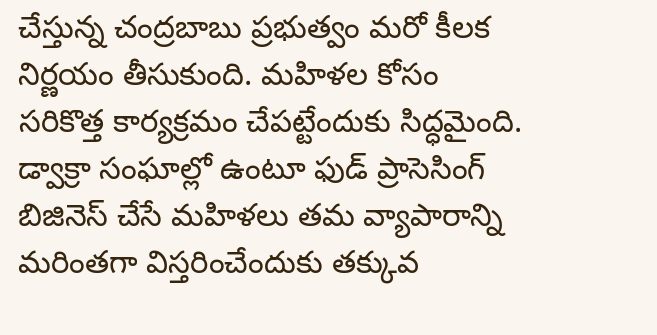చేస్తున్న చంద్రబాబు ప్రభుత్వం మరో కీలక నిర్ణయం తీసుకుంది. మహిళల కోసం సరికొత్త కార్యక్రమం చేపట్టేందుకు సిద్ధమైంది. డ్వాక్రా సంఘాల్లో ఉంటూ ఫుడ్ ప్రాసెసింగ్ బిజినెస్ చేసే మహిళలు తమ వ్యాపారాన్ని మరింతగా విస్తరించేందుకు తక్కువ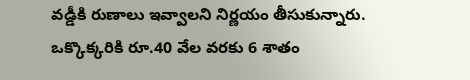వడ్డీకి రుణాలు ఇవ్వాలని నిర్ణయం తీసుకున్నారు. ఒక్కొక్కరికి రూ.40 వేల వరకు 6 శాతం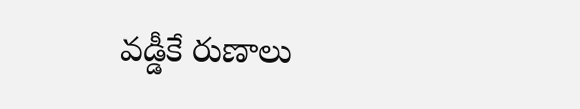వడ్డీకే రుణాలు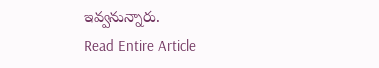ఇవ్వనున్నారు.
Read Entire Article